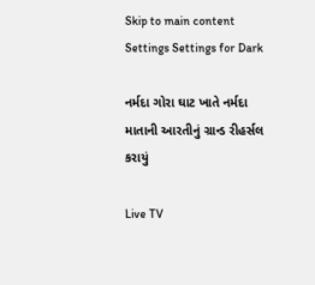Skip to main content
Settings Settings for Dark

નર્મદા ગોરા ઘાટ ખાતે નર્મદા માતાની આરતીનું ગ્રાન્ડ રીહર્સલ કરાયું

Live TV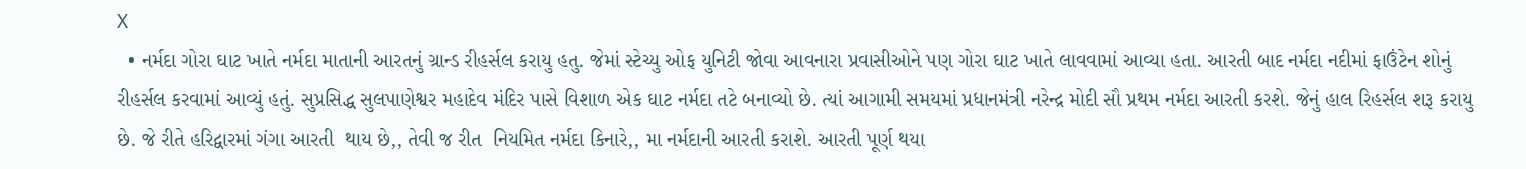X
  • નર્મદા ગોરા ઘાટ ખાતે નર્મદા માતાની આરતનું ગ્રાન્ડ રીહર્સલ કરાયુ હતુ. જેમાં સ્ટેચ્યુ ઓફ યુનિટી જોવા આવનારા પ્રવાસીઓને પણ ગોરા ઘાટ ખાતે લાવવામાં આવ્યા હતા. આરતી બાદ નર્મદા નદીમાં ફાઉંટેન શોનું રીહર્સલ કરવામાં આવ્યું હતું. સુપ્રસિદ્ધ સુલપાણેશ્વર મહાદેવ મંદિર પાસે વિશાળ એક ઘાટ નર્મદા તટે બનાવ્યો છે. ત્યાં આગામી સમયમાં પ્રધાનમંત્રી નરેન્દ્ર મોદી સૌ પ્રથમ નર્મદા આરતી કરશે. જેનું હાલ રિહર્સલ શરૂ કરાયુ છે. જે રીતે હરિદ્વારમાં ગંગા આરતી  થાય છે,, તેવી જ રીત  નિયમિત નર્મદા કિનારે,, મા નર્મદાની આરતી કરાશે. આરતી પૂર્ણ થયા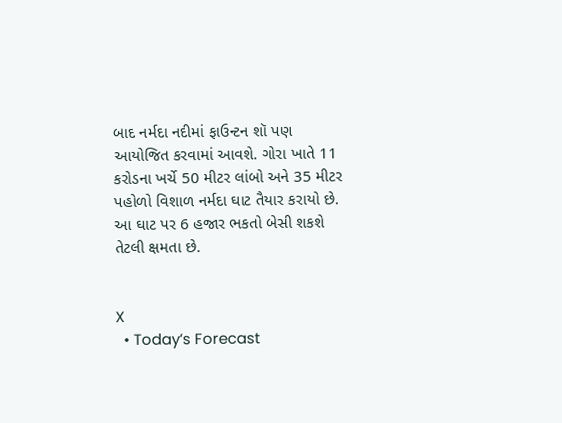બાદ નર્મદા નદીમાં ફાઉન્ટન શૉ પણ આયોજિત કરવામાં આવશે. ગોરા ખાતે 11 કરોડના ખર્ચે 50 મીટર લાંબો અને 35 મીટર પહોળો વિશાળ નર્મદા ઘાટ તૈયાર કરાયો છે. આ ઘાટ પર 6 હજાર ભકતો બેસી શકશે તેટલી ક્ષમતા છે.


X
  • Today’s Forecast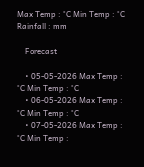Max Temp : °C Min Temp : °C Rainfall : mm

    Forecast

    • 05-05-2026 Max Temp : °C Min Temp : °C
    • 06-05-2026 Max Temp : °C Min Temp : °C
    • 07-05-2026 Max Temp : °C Min Temp :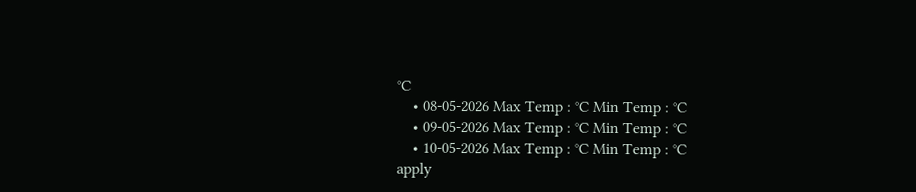°C
    • 08-05-2026 Max Temp : °C Min Temp : °C
    • 09-05-2026 Max Temp : °C Min Temp : °C
    • 10-05-2026 Max Temp : °C Min Temp : °C
apply